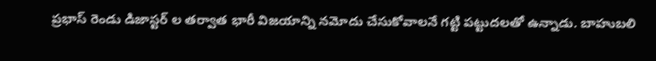ప్రభాస్ రెండు డిజాస్టర్ ల తర్వాత భారీ విజయాన్ని నమోదు చేసుకోవాలనే గట్టి పట్టుదలతో ఉన్నాడు. బాహుబలి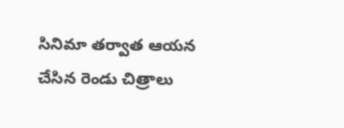సినిమా తర్వాత ఆయన చేసిన రెండు చిత్రాలు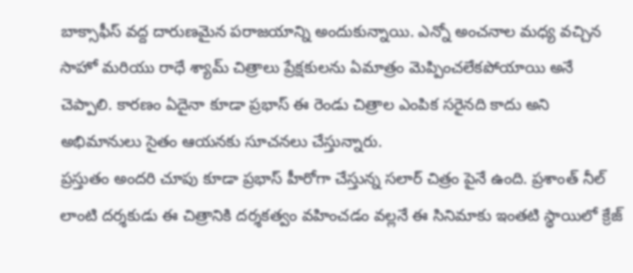బాక్సాఫీస్ వద్ద దారుణమైన పరాజయాన్ని అందుకున్నాయి. ఎన్నో అంచనాల మధ్య వచ్చిన సాహో మరియు రాధే శ్యామ్ చిత్రాలు ప్రేక్షకులను ఏమాత్రం మెప్పించలేకపోయాయి అనే చెప్పాలి. కారణం ఏదైనా కూడా ప్రభాస్ ఈ రెండు చిత్రాల ఎంపిక సరైనది కాదు అని అభిమానులు సైతం ఆయనకు సూచనలు చేస్తున్నారు.
ప్రస్తుతం అందరి చూపు కూడా ప్రభాస్ హీరోగా చేస్తున్న సలార్ చిత్రం పైనే ఉంది. ప్రశాంత్ నీల్ లాంటి దర్శకుడు ఈ చిత్రానికి దర్శకత్వం వహించడం వల్లనే ఈ సినిమాకు ఇంతటి స్థాయిలో క్రేజ్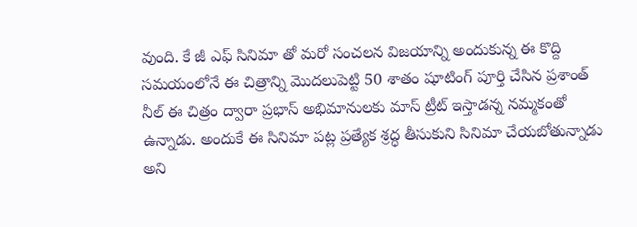వుంది. కే జీ ఎఫ్ సినిమా తో మరో సంచలన విజయాన్ని అందుకున్న ఈ కొద్ది సమయంలోనే ఈ చిత్రాన్ని మొదలుపెట్టి 50 శాతం షూటింగ్ పూర్తి చేసిన ప్రశాంత్ నీల్ ఈ చిత్రం ద్వారా ప్రభాస్ అభిమానులకు మాస్ ట్రీట్ ఇస్తాడన్న నమ్మకంతో ఉన్నాడు. అందుకే ఈ సినిమా పట్ల ప్రత్యేక శ్రద్ధ తీసుకుని సినిమా చేయబోతున్నాడు అని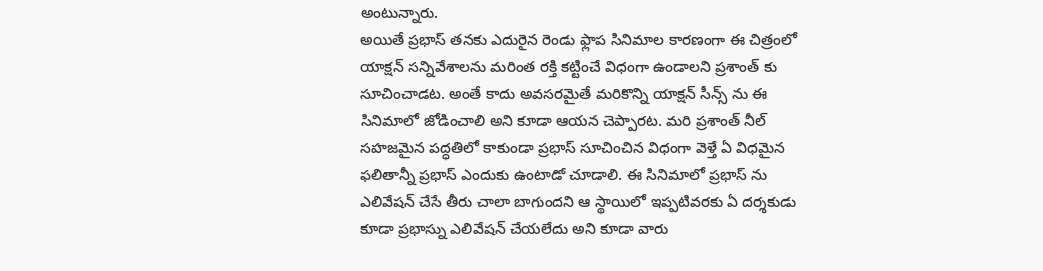అంటున్నారు.
అయితే ప్రభాస్ తనకు ఎదురైన రెండు ఫ్లాప సినిమాల కారణంగా ఈ చిత్రంలో యాక్షన్ సన్నివేశాలను మరింత రక్తి కట్టించే విధంగా ఉండాలని ప్రశాంత్ కు సూచించాడట. అంతే కాదు అవసరమైతే మరికొన్ని యాక్షన్ సీన్స్ ను ఈ సినిమాలో జోడించాలి అని కూడా ఆయన చెప్పారట. మరి ప్రశాంత్ నీల్ సహజమైన పద్ధతిలో కాకుండా ప్రభాస్ సూచించిన విధంగా వెళ్తే ఏ విధమైన ఫలితాన్నీ ప్రభాస్ ఎందుకు ఉంటాడో చూడాలి. ఈ సినిమాలో ప్రభాస్ ను ఎలివేషన్ చేసే తీరు చాలా బాగుందని ఆ స్థాయిలో ఇప్పటివరకు ఏ దర్శకుడు కూడా ప్రభాస్ను ఎలివేషన్ చేయలేదు అని కూడా వారు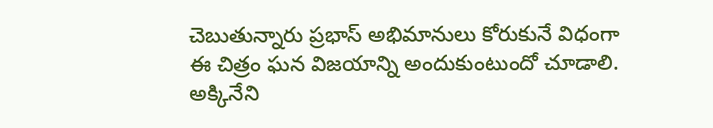చెబుతున్నారు ప్రభాస్ అభిమానులు కోరుకునే విధంగా ఈ చిత్రం ఘన విజయాన్ని అందుకుంటుందో చూడాలి.
అక్కినేని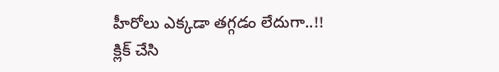హీరోలు ఎక్కడా తగ్గడం లేదుగా..!!
క్లిక్ చేసి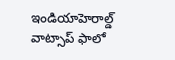ఇండియాహెరాల్డ్ వాట్సాప్ ఫాలో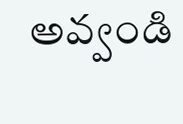అవ్వండి